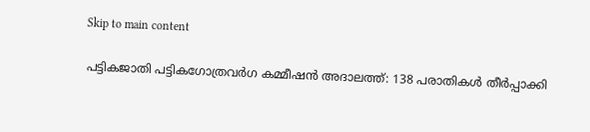Skip to main content

പട്ടികജാതി പട്ടികഗോത്രവർഗ കമ്മീഷൻ അദാലത്ത്: 138 പരാതികൾ തീർപ്പാക്കി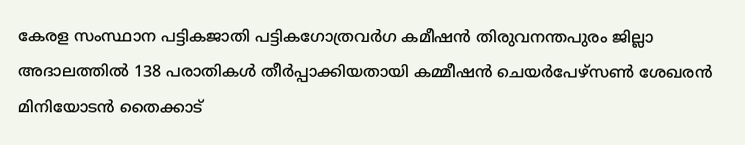കേരള സംസ്ഥാന പട്ടികജാതി പട്ടികഗോത്രവർഗ കമീഷൻ തിരുവനന്തപുരം ജില്ലാ അദാലത്തിൽ 138 പരാതികൾ തീർപ്പാക്കിയതായി കമ്മീഷൻ ചെയർപേഴ്സൺ ശേഖരൻ മിനിയോടൻ തൈക്കാട്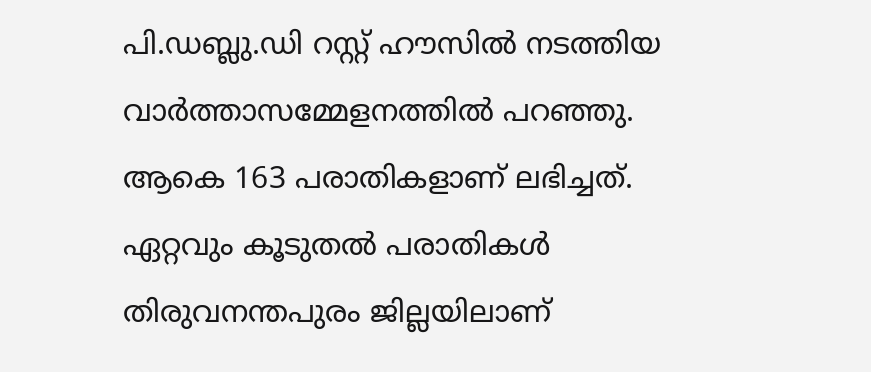പി.ഡബ്ലു.ഡി റസ്റ്റ് ഹൗസിൽ നടത്തിയ വാർത്താസമ്മേളനത്തിൽ പറഞ്ഞു. ആകെ 163 പരാതികളാണ് ലഭിച്ചത്. ഏറ്റവും കൂടുതൽ പരാതികൾ തിരുവനന്തപുരം ജില്ലയിലാണ്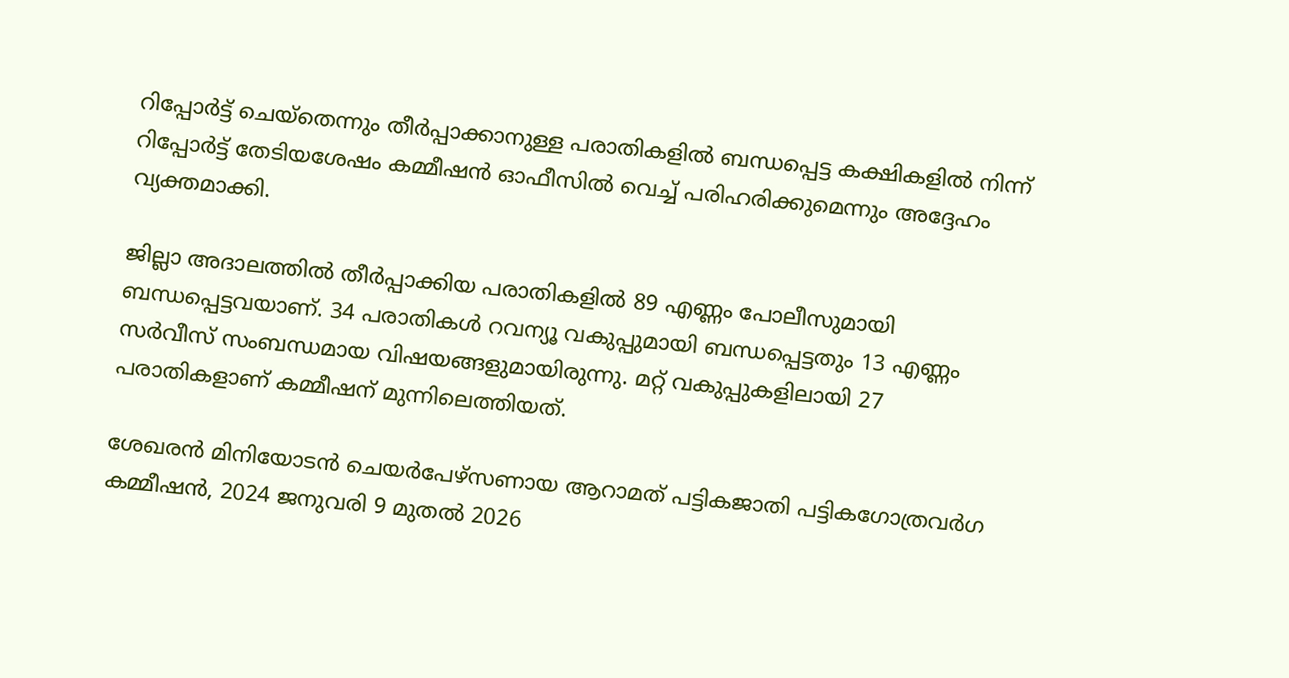റിപ്പോർട്ട് ചെയ്‌തെന്നും തീർപ്പാക്കാനുള്ള പരാതികളിൽ ബന്ധപ്പെട്ട കക്ഷികളിൽ നിന്ന് റിപ്പോർട്ട് തേടിയശേഷം കമ്മീഷൻ ഓഫീസിൽ വെച്ച് പരിഹരിക്കുമെന്നും അദ്ദേഹം വ്യക്തമാക്കി.

ജില്ലാ അദാലത്തിൽ തീർപ്പാക്കിയ പരാതികളിൽ 89 എണ്ണം പോലീസുമായി ബന്ധപ്പെട്ടവയാണ്. 34 പരാതികൾ റവന്യൂ വകുപ്പുമായി ബന്ധപ്പെട്ടതും 13 എണ്ണം സർവീസ് സംബന്ധമായ വിഷയങ്ങളുമായിരുന്നു. മറ്റ് വകുപ്പുകളിലായി 27 പരാതികളാണ് കമ്മീഷന് മുന്നിലെത്തിയത്.

ശേഖരൻ മിനിയോടൻ ചെയർപേഴ്‌സണായ ആറാമത് പട്ടികജാതി പട്ടികഗോത്രവർഗ കമ്മീഷൻ, 2024 ജനുവരി 9 മുതൽ 2026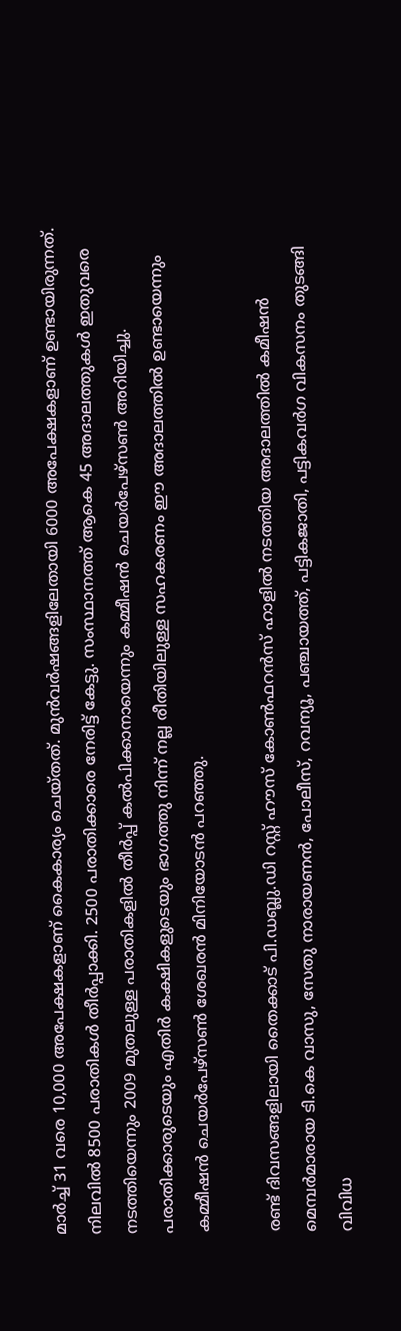മാർച്ച് 31 വരെ 10,000 അപേക്ഷകളാണ് കൈകാര്യം ചെയ്തത്. മുൻവർഷങ്ങളിലേതായി 6000 അപേക്ഷകളാണ് ഉണ്ടായിരുന്നത്. നിലവിൽ 8500 പരാതികൾ തീർപ്പാക്കി. 2500 പരാതിക്കാരെ നേരിട്ട് കേട്ടു. സംസ്ഥാനത്ത് ആകെ 45 അദാലത്തുകൾ ഇതുവരെ നടത്തിയെന്നും 2009 മുതലുള്ള പരാതികളിൽ തീർപ്പ് കൽപിക്കാനായെന്നും കമ്മീഷൻ ചെയർപേഴ്‌സൺ അറിയിച്ചു. പരാതിക്കാരുടെയും എതിർ കക്ഷികളുടെയും ഭാഗത്തു നിന്ന് നല്ല രീതിയിലുള്ള സഹകരണം ഈ അദാലത്തിൽ ഉണ്ടായെന്നും കമ്മീഷൻ ചെയർപേഴ്സൺ ശേഖരൻ മിനിയോടൻ പറഞ്ഞു.

രണ്ട് ദിവസങ്ങളിലായി തൈക്കാട് പി.ഡബ്ലു.ഡി റസ്റ്റ് ഹൗസ് കോൺഫറൻസ് ഹാളിൽ നടത്തിയ അദാലത്തിൽ കമീഷൻ മെമ്പർമാരായ ടി.കെ വാസു, സേതു നാരായണൻ, പോലീസ്, റവന്യൂ, പഞ്ചായത്ത്, പട്ടികജാതി, പട്ടികവർഗ വികസനം തുടങ്ങി വിവിധ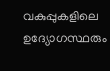വകുപ്പുകളിലെ ഉദ്യോഗസ്ഥരും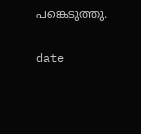പങ്കെടുത്തു.

date